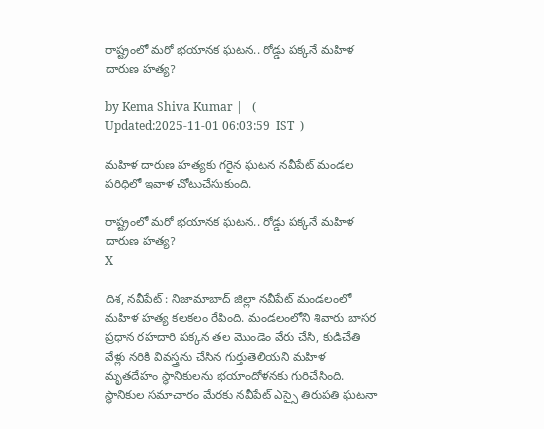రాష్ట్రంలో మరో భయానక ఘటన.. రోడ్డు పక్కనే మహిళ దారుణ హత్య?

by Kema Shiva Kumar |   (  Updated:2025-11-01 06:03:59  IST  )

మహిళ దారుణ హత్యకు గరైన ఘటన నవీపేట్ మండల పరిధిలో ఇవాళ చోటుచేసుకుంది.

రాష్ట్రంలో మరో భయానక ఘటన.. రోడ్డు పక్కనే మహిళ దారుణ హత్య?
X

దిశ, నవీపేట్ : నిజామాబాద్ జిల్లా నవీపేట్ మండలంలో మహిళ హత్య కలకలం రేపింది. మండలంలోని శివారు బాసర ప్రధాన రహదారి పక్కన తల మొండెం వేరు చేసి, కుడిచేతి వేళ్లు నరికి వివస్త్రను చేసిన గుర్తుతెలియని మహిళ మృతదేహం స్థానికులను భయాందోళనకు గురిచేసింది. స్థానికుల సమాచారం మేరకు నవీపేట్ ఎస్సై తిరుపతి ఘటనా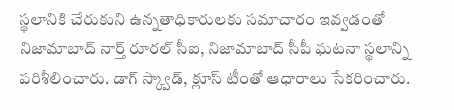స్థలానికి చేరుకుని ఉన్నతాధికారులకు సమాచారం ఇవ్వడంతో నిజామాబాద్ నార్త్ రూరల్ సీఐ, నిజామాబాద్ సీపీ ఘటనా స్థలాన్ని పరిశీలించారు. డాగ్ స్క్వాడ్, క్లూస్ టీంతో ఆధారాలు సేకరించారు.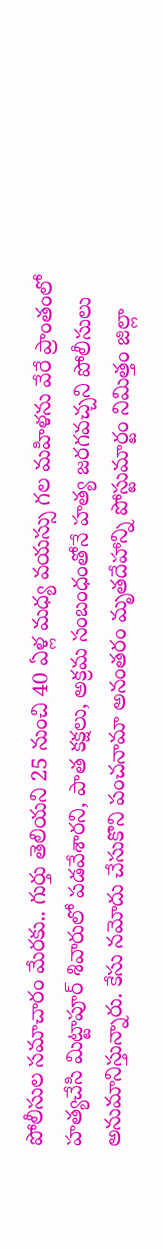పోలీసుల సమాచారం మేరకు.. గుర్తు తెలియని 25 నుంచి 40 ఏళ్ల మధ్య వయస్సు గల మహిళను వేరే ప్రాంతంలో హత్యచేసి మిట్టాపూర్ శివారులో పడవేశారని, పాత కక్షలు, అక్రమ సంబంధంతోనే హత్య జరగవచ్చని పోలీసులు అనుమానిస్తున్నారు. కేసు నమోదు చేసుకొని పంచనామా అనంతరం మృతదేహాన్ని పోస్టుమార్టం నిమిత్తం జిల్లా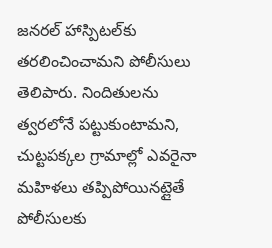జనరల్ హాస్పిటల్‌కు తరలించించామని పోలీసులు తెలిపారు. నిందితులను త్వరలోనే పట్టుకుంటామని, చుట్టపక్కల గ్రామాల్లో ఎవరైనా మహిళలు తప్పిపోయినట్లైతే పోలీసులకు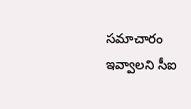సమాచారం ఇవ్వాలని సీఐ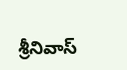శ్రీనివాస్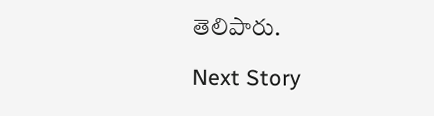తెలిపారు.

Next Story